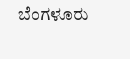ಬೆಂಗಳೂರು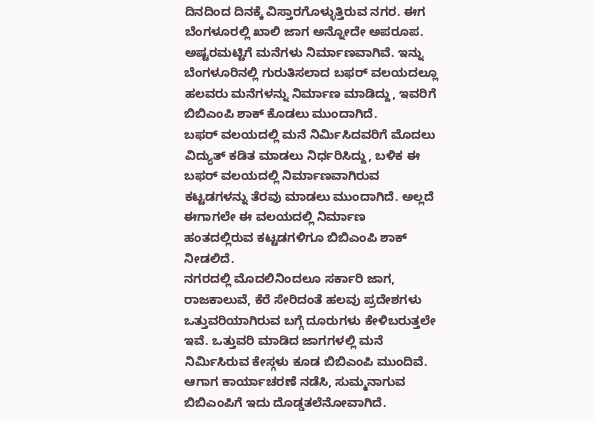ದಿನದಿಂದ ದಿನಕ್ಕೆ ವಿಸ್ತಾರಗೊಳ್ಳುತ್ತಿರುವ ನಗರ. ಈಗ ಬೆಂಗಳೂರಲ್ಲಿ ಖಾಲಿ ಜಾಗ ಅನ್ನೋದೇ ಅಪರೂಪ. ಅಷ್ಟರಮಟ್ಟಿಗೆ ಮನೆಗಳು ನಿರ್ಮಾಣವಾಗಿವೆ. ಇನ್ನು ಬೆಂಗಳೂರಿನಲ್ಲಿ ಗುರುತಿಸಲಾದ ಬಫರ್ ವಲಯದಲ್ಲೂ ಹಲವರು ಮನೆಗಳನ್ನು ನಿರ್ಮಾಣ ಮಾಡಿದ್ದು, ಇವರಿಗೆ ಬಿಬಿಎಂಪಿ ಶಾಕ್ ಕೊಡಲು ಮುಂದಾಗಿದೆ.
ಬಫರ್ ವಲಯದಲ್ಲಿ ಮನೆ ನಿರ್ಮಿಸಿದವರಿಗೆ ಮೊದಲು ವಿದ್ಯುತ್ ಕಡಿತ ಮಾಡಲು ನಿರ್ಧರಿಸಿದ್ದು, ಬಳಿಕ ಈ ಬಫರ್ ವಲಯದಲ್ಲಿ ನಿರ್ಮಾಣವಾಗಿರುವ ಕಟ್ಟಡಗಳನ್ನು ತೆರವು ಮಾಡಲು ಮುಂದಾಗಿದೆ. ಅಲ್ಲದೆ ಈಗಾಗಲೇ ಈ ವಲಯದಲ್ಲಿ ನಿರ್ಮಾಣ ಹಂತದಲ್ಲಿರುವ ಕಟ್ಟಡಗಳಿಗೂ ಬಿಬಿಎಂಪಿ ಶಾಕ್ ನೀಡಲಿದೆ.
ನಗರದಲ್ಲಿ ಮೊದಲಿನಿಂದಲೂ ಸರ್ಕಾರಿ ಜಾಗ, ರಾಜಕಾಲುವೆ, ಕೆರೆ ಸೇರಿದಂತೆ ಹಲವು ಪ್ರದೇಶಗಳು ಒತ್ತುವರಿಯಾಗಿರುವ ಬಗ್ಗೆ ದೂರುಗಳು ಕೇಳಿಬರುತ್ತಲೇ ಇವೆ. ಒತ್ತುವರಿ ಮಾಡಿದ ಜಾಗಗಳಲ್ಲಿ ಮನೆ ನಿರ್ಮಿಸಿರುವ ಕೇಸ್ಗಳು ಕೂಡ ಬಿಬಿಎಂಪಿ ಮುಂದಿವೆ. ಆಗಾಗ ಕಾರ್ಯಾಚರಣೆ ನಡೆಸಿ, ಸುಮ್ಮನಾಗುವ ಬಿಬಿಎಂಪಿಗೆ ಇದು ದೊಡ್ಡತಲೆನೋವಾಗಿದೆ.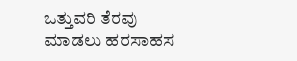ಒತ್ತುವರಿ ತೆರವು ಮಾಡಲು ಹರಸಾಹಸ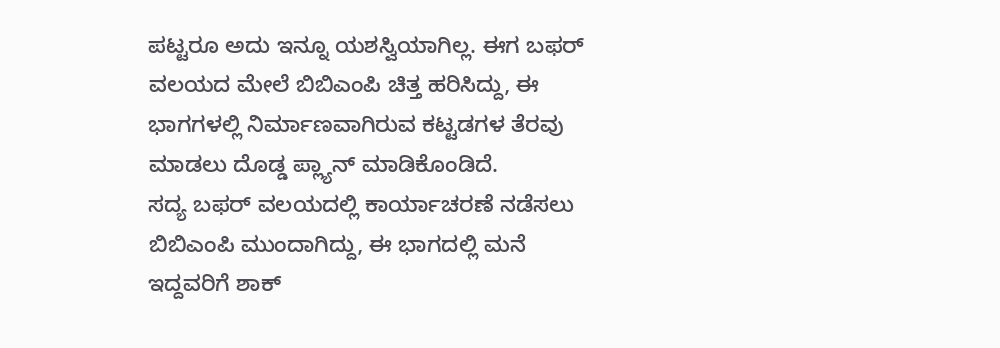ಪಟ್ಟರೂ ಅದು ಇನ್ನೂ ಯಶಸ್ವಿಯಾಗಿಲ್ಲ. ಈಗ ಬಫರ್ ವಲಯದ ಮೇಲೆ ಬಿಬಿಎಂಪಿ ಚಿತ್ತ ಹರಿಸಿದ್ದು, ಈ ಭಾಗಗಳಲ್ಲಿ ನಿರ್ಮಾಣವಾಗಿರುವ ಕಟ್ಟಡಗಳ ತೆರವು ಮಾಡಲು ದೊಡ್ಡ ಪ್ಲ್ಯಾನ್ ಮಾಡಿಕೊಂಡಿದೆ.
ಸದ್ಯ ಬಫರ್ ವಲಯದಲ್ಲಿ ಕಾರ್ಯಾಚರಣೆ ನಡೆಸಲು ಬಿಬಿಎಂಪಿ ಮುಂದಾಗಿದ್ದು, ಈ ಭಾಗದಲ್ಲಿ ಮನೆ ಇದ್ದವರಿಗೆ ಶಾಕ್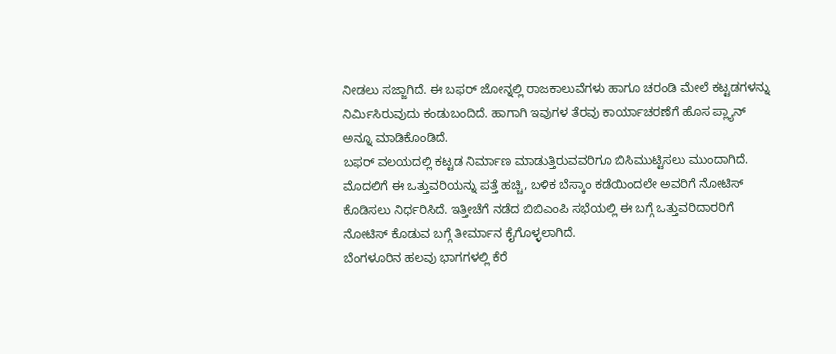ನೀಡಲು ಸಜ್ಜಾಗಿದೆ. ಈ ಬಫರ್ ಜೋನ್ನಲ್ಲಿ ರಾಜಕಾಲುವೆಗಳು ಹಾಗೂ ಚರಂಡಿ ಮೇಲೆ ಕಟ್ಟಡಗಳನ್ನು ನಿರ್ಮಿಸಿರುವುದು ಕಂಡುಬಂದಿದೆ. ಹಾಗಾಗಿ ಇವುಗಳ ತೆರವು ಕಾರ್ಯಾಚರಣೆಗೆ ಹೊಸ ಪ್ಲ್ಯಾನ್ ಅನ್ನೂ ಮಾಡಿಕೊಂಡಿದೆ.
ಬಫರ್ ವಲಯದಲ್ಲಿ ಕಟ್ಟಡ ನಿರ್ಮಾಣ ಮಾಡುತ್ತಿರುವವರಿಗೂ ಬಿಸಿಮುಟ್ಟಿಸಲು ಮುಂದಾಗಿದೆ. ಮೊದಲಿಗೆ ಈ ಒತ್ತುವರಿಯನ್ನು ಪತ್ತೆ ಹಚ್ಚಿ, ಬಳಿಕ ಬೆಸ್ಕಾಂ ಕಡೆಯಿಂದಲೇ ಅವರಿಗೆ ನೋಟಿಸ್ ಕೊಡಿಸಲು ನಿರ್ಧರಿಸಿದೆ. ಇತ್ತೀಚೆಗೆ ನಡೆದ ಬಿಬಿಎಂಪಿ ಸಭೆಯಲ್ಲಿ ಈ ಬಗ್ಗೆ ಒತ್ತುವರಿದಾರರಿಗೆ ನೋಟಿಸ್ ಕೊಡುವ ಬಗ್ಗೆ ತೀರ್ಮಾನ ಕೈಗೊಳ್ಳಲಾಗಿದೆ.
ಬೆಂಗಳೂರಿನ ಹಲವು ಭಾಗಗಳಲ್ಲಿ ಕೆರೆ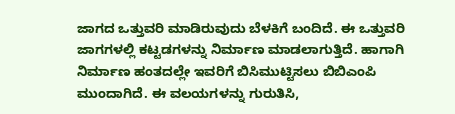ಜಾಗದ ಒತ್ತುವರಿ ಮಾಡಿರುವುದು ಬೆಳಕಿಗೆ ಬಂದಿದೆ. ಈ ಒತ್ತುವರಿ ಜಾಗಗಳಲ್ಲಿ ಕಟ್ಟಡಗಳನ್ನು ನಿರ್ಮಾಣ ಮಾಡಲಾಗುತ್ತಿದೆ. ಹಾಗಾಗಿ ನಿರ್ಮಾಣ ಹಂತದಲ್ಲೇ ಇವರಿಗೆ ಬಿಸಿಮುಟ್ಟಿಸಲು ಬಿಬಿಎಂಪಿ ಮುಂದಾಗಿದೆ. ಈ ವಲಯಗಳನ್ನು ಗುರುತಿಸಿ,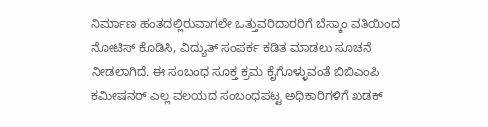ನಿರ್ಮಾಣ ಹಂತದಲ್ಲಿರುವಾಗಲೇ ಒತ್ತುವರಿದಾರರಿಗೆ ಬೆಸ್ಕಾಂ ವತಿಯಿಂದ ನೋಟಿಸ್ ಕೊಡಿಸಿ, ವಿದ್ಯುತ್ ಸಂಪರ್ಕ ಕಡಿತ ಮಾಡಲು ಸೂಚನೆ ನೀಡಲಾಗಿದೆ. ಈ ಸಂಬಂಧ ಸೂಕ್ತ ಕ್ರಮ ಕೈಗೊಳ್ಳುವಂತೆ ಬಿಬಿಎಂಪಿ ಕಮೀಷನರ್ ಎಲ್ಲ ವಲಯದ ಸಂಬಂಧಪಟ್ಟ ಅಧಿಕಾರಿಗಳಿಗೆ ಖಡಕ್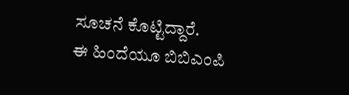ಸೂಚನೆ ಕೊಟ್ಟಿದ್ದಾರೆ.
ಈ ಹಿಂದೆಯೂ ಬಿಬಿಎಂಪಿ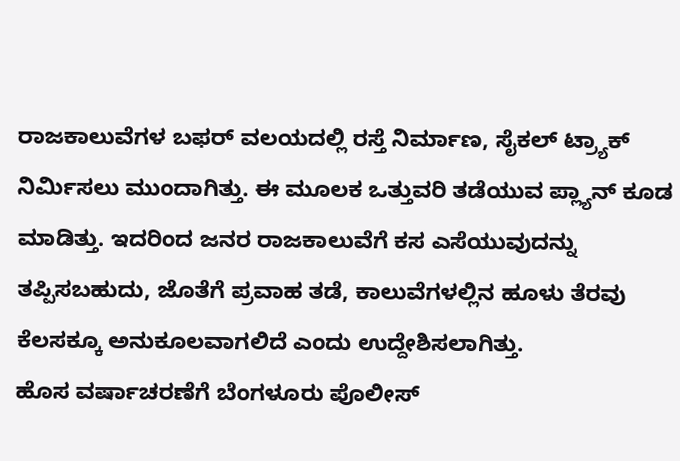ರಾಜಕಾಲುವೆಗಳ ಬಫರ್ ವಲಯದಲ್ಲಿ ರಸ್ತೆ ನಿರ್ಮಾಣ, ಸೈಕಲ್ ಟ್ರ್ಯಾಕ್ ನಿರ್ಮಿಸಲು ಮುಂದಾಗಿತ್ತು. ಈ ಮೂಲಕ ಒತ್ತುವರಿ ತಡೆಯುವ ಪ್ಲ್ಯಾನ್ ಕೂಡ ಮಾಡಿತ್ತು. ಇದರಿಂದ ಜನರ ರಾಜಕಾಲುವೆಗೆ ಕಸ ಎಸೆಯುವುದನ್ನು ತಪ್ಪಿಸಬಹುದು, ಜೊತೆಗೆ ಪ್ರವಾಹ ತಡೆ, ಕಾಲುವೆಗಳಲ್ಲಿನ ಹೂಳು ತೆರವು ಕೆಲಸಕ್ಕೂ ಅನುಕೂಲವಾಗಲಿದೆ ಎಂದು ಉದ್ದೇಶಿಸಲಾಗಿತ್ತು.
ಹೊಸ ವರ್ಷಾಚರಣೆಗೆ ಬೆಂಗಳೂರು ಪೊಲೀಸ್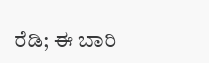ರೆಡಿ; ಈ ಬಾರಿ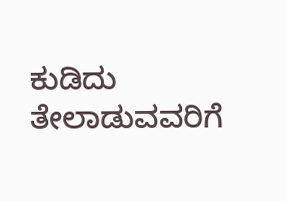ಕುಡಿದು ತೇಲಾಡುವವರಿಗೆ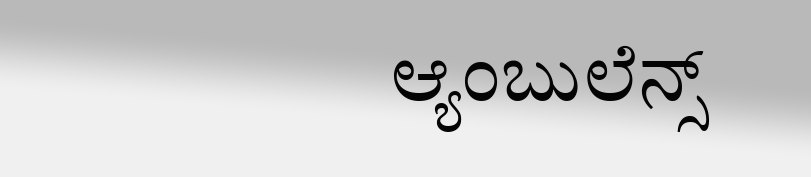ಆ್ಯಂಬುಲೆನ್ಸ್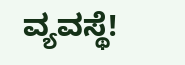ವ್ಯವಸ್ಥೆ!